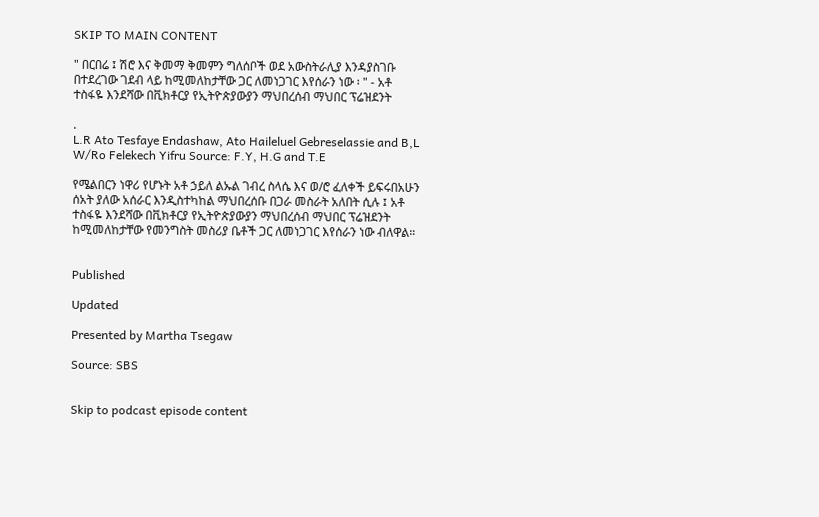SKIP TO MAIN CONTENT

" በርበሬ ፤ ሽሮ እና ቅመማ ቅመምን ግለሰቦች ወደ አውስትራሊያ እንዳያስገቡ በተደረገው ገደብ ላይ ከሚመለከታቸው ጋር ለመነጋገር እየሰራን ነው ፡ " - አቶ ተስፋዬ እንደሻው በቪክቶርያ የኢትዮጵያውያን ማህበረሰብ ማህበር ፕሬዝደንት

.
L.R Ato Tesfaye Endashaw, Ato Haileluel Gebreselassie and B,L W/Ro Felekech Yifru Source: F.Y, H.G and T.E

የሜልበርን ነዋሪ የሆኑት አቶ ኃይለ ልኡል ገብረ ስላሴ እና ወ/ሮ ፈለቀች ይፍሩበአሁን ሰአት ያለው አሰራር እንዲስተካከል ማህበረሰቡ በጋራ መስራት አለበት ሲሉ ፤ አቶ ተስፋዬ እንደሻው በቪክቶርያ የኢትዮጵያውያን ማህበረሰብ ማህበር ፕሬዝደንት ከሚመለከታቸው የመንግስት መስሪያ ቤቶች ጋር ለመነጋገር እየሰራን ነው ብለዋል።


Published

Updated

Presented by Martha Tsegaw

Source: SBS


Skip to podcast episode content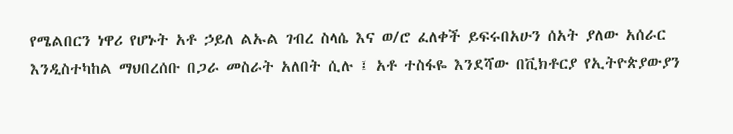የሜልበርን ነዋሪ የሆኑት አቶ ኃይለ ልኡል ገብረ ስላሴ እና ወ/ሮ ፈለቀች ይፍሩበአሁን ሰአት ያለው አሰራር እንዲስተካከል ማህበረሰቡ በጋራ መስራት አለበት ሲሉ ፤ አቶ ተስፋዬ እንደሻው በቪክቶርያ የኢትዮጵያውያን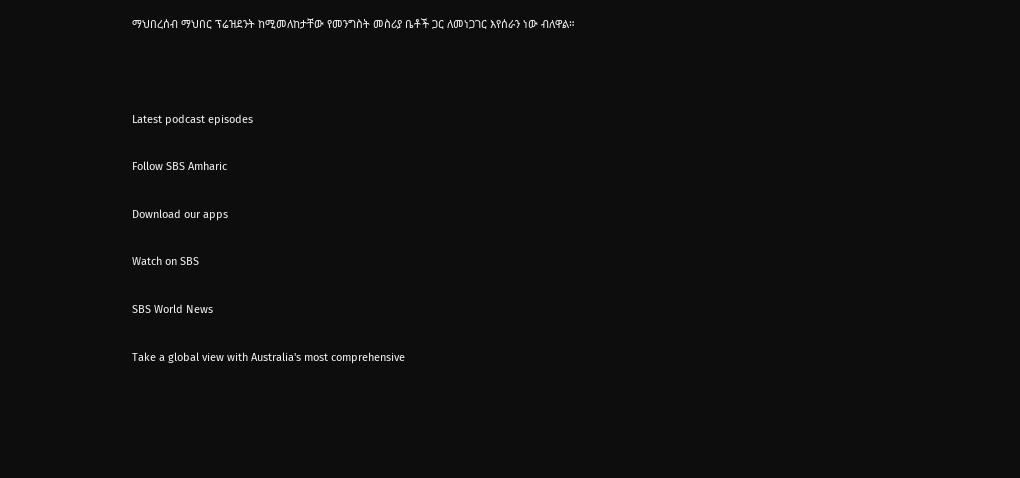ማህበረሰብ ማህበር ፕሬዝደንት ከሚመለከታቸው የመንግስት መስሪያ ቤቶች ጋር ለመነጋገር እየሰራን ነው ብለዋል።



Latest podcast episodes

Follow SBS Amharic

Download our apps

Watch on SBS

SBS World News

Take a global view with Australia's most comprehensive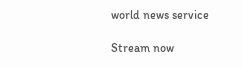world news service

Stream now